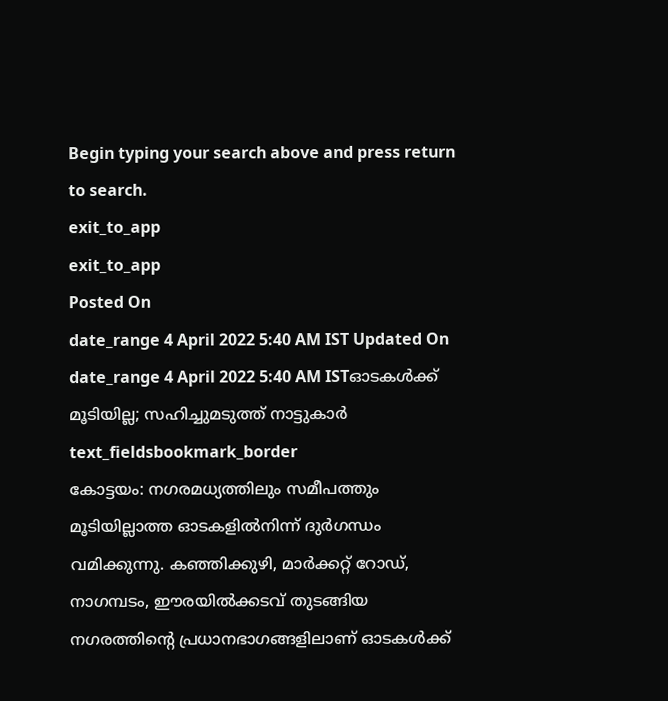Begin typing your search above and press return to search.
exit_to_app
exit_to_app
Posted On
date_range 4 April 2022 5:40 AM IST Updated On
date_range 4 April 2022 5:40 AM ISTഓടകൾക്ക് മൂടിയില്ല; സഹിച്ചുമടുത്ത് നാട്ടുകാർ
text_fieldsbookmark_border
കോട്ടയം: നഗരമധ്യത്തിലും സമീപത്തും മൂടിയില്ലാത്ത ഓടകളിൽനിന്ന് ദുർഗന്ധം വമിക്കുന്നു. കഞ്ഞിക്കുഴി, മാർക്കറ്റ് റോഡ്, നാഗമ്പടം, ഈരയിൽക്കടവ് തുടങ്ങിയ നഗരത്തിന്റെ പ്രധാനഭാഗങ്ങളിലാണ് ഓടകൾക്ക്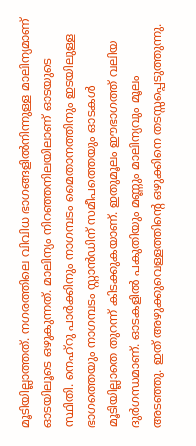മൂടിയില്ലാത്തത്. നഗരത്തിലെ വിവിധ ഭാഗങ്ങളിൽനിന്നുള്ള മാലിന്യമാണ് ഓടയിലൂടെ ഒഴുകുന്നത്. മാലിന്യം നിറഞ്ഞനിലയിലാണ് ഓടയുടെ സ്ഥിതി. നെഹ്റു പാർക്കിനും നാഗമ്പടം മൈതാനത്തിനും ഇടയിലുള്ള ഭാഗത്തെയും നാഗമ്പടം സ്റ്റാൻഡിന് സമീപത്തെയും ഓടകൾ മൂടിയില്ലാതെ തുറന്ന് കിടക്കുകയാണ്. ഇതുമൂലം ഈഭാഗത്ത് വലിയ ദുർഗന്ധമാണ്. ഓടകളിൽ പകുതിയും മണ്ണും മാലിന്യവും മൂലം അടഞ്ഞു. ഇത് അഴുക്കുവെള്ളത്തിന്റെ ഒഴുക്കിനെ തടസ്സപ്പെടുത്തുന്നു.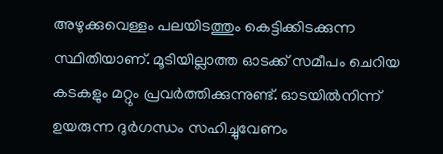അഴുക്കുവെള്ളം പലയിടത്തും കെട്ടിക്കിടക്കുന്ന സ്ഥിതിയാണ്. മൂടിയില്ലാത്ത ഓടക്ക് സമീപം ചെറിയ കടകളും മറ്റും പ്രവർത്തിക്കുന്നുണ്ട്. ഓടയിൽനിന്ന് ഉയരുന്ന ദുർഗന്ധം സഹിച്ചുവേണം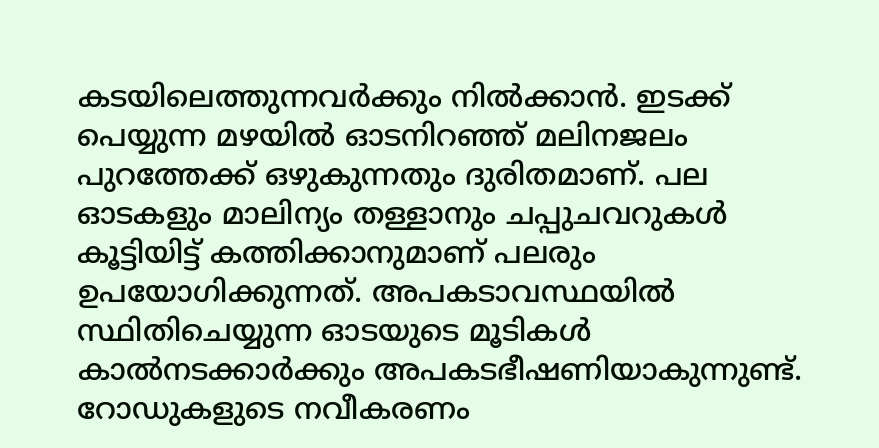കടയിലെത്തുന്നവർക്കും നിൽക്കാൻ. ഇടക്ക് പെയ്യുന്ന മഴയിൽ ഓടനിറഞ്ഞ് മലിനജലം പുറത്തേക്ക് ഒഴുകുന്നതും ദുരിതമാണ്. പല ഓടകളും മാലിന്യം തള്ളാനും ചപ്പുചവറുകൾ കൂട്ടിയിട്ട് കത്തിക്കാനുമാണ് പലരും ഉപയോഗിക്കുന്നത്. അപകടാവസ്ഥയിൽ സ്ഥിതിചെയ്യുന്ന ഓടയുടെ മൂടികൾ കാൽനടക്കാർക്കും അപകടഭീഷണിയാകുന്നുണ്ട്. റോഡുകളുടെ നവീകരണം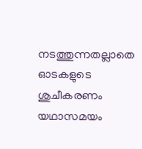നടത്തുന്നതല്ലാതെ ഓടകളുടെ ശുചീകരണം യഥാസമയം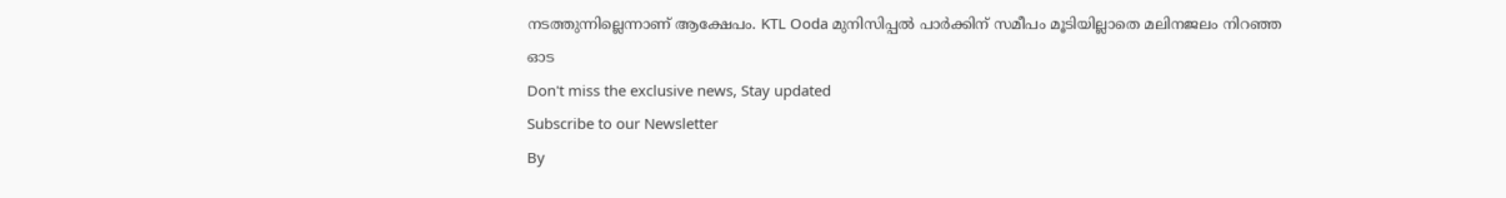നടത്തുന്നില്ലെന്നാണ് ആക്ഷേപം. KTL Ooda മുനിസിപ്പൽ പാർക്കിന് സമീപം മൂടിയില്ലാതെ മലിനജലം നിറഞ്ഞ ഓട
Don't miss the exclusive news, Stay updated
Subscribe to our Newsletter
By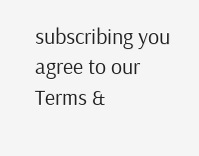subscribing you agree to our Terms &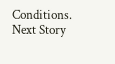Conditions.
Next Story